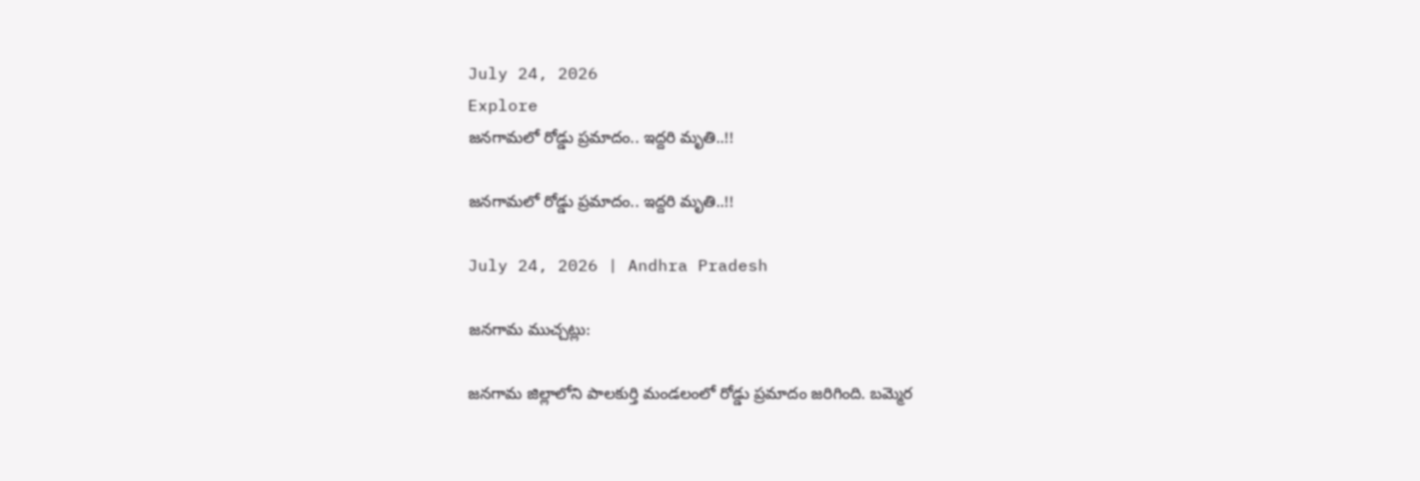July 24, 2026
Explore
జనగామలో రోడ్డు ప్రమాదం.. ఇద్దరి మృతి..!!

జనగామలో రోడ్డు ప్రమాదం.. ఇద్దరి మృతి..!!

July 24, 2026 | Andhra Pradesh

జనగామ ముచ్చట్లు:

జనగామ జిల్లాలోని పాలకుర్తి మండలంలో రోడ్డు ప్రమాదం జరిగింది. బమ్మెర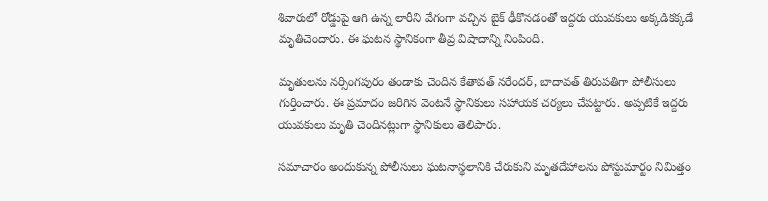శివారులో రోడ్డుపై ఆగి ఉన్న లారీని వేగంగా వచ్చిన బైక్ ఢీకొనడంతో ఇద్దరు యువకులు అక్కడికక్కడే మృతిచెందారు. ఈ ఘటన స్థానికంగా తీవ్ర విషాదాన్ని నింపింది.

మృతులను నర్సింగపురం తండాకు చెందిన కేతావత్ నరేందర్, బాదావత్ తిరుపతిగా పోలీసులు గుర్తించారు. ఈ ప్రమాదం జరిగిన వెంటనే స్థానికులు సహాయక చర్యలు చేపట్టారు. అప్పటికే ఇద్దరు యువకులు మృతి చెందినట్లుగా స్థానికులు తెలిపారు.

సమాచారం అందుకున్న పోలీసులు ఘటనాస్థలానికి చేరుకుని మృతదేహాలను పోస్టుమార్టం నిమిత్తం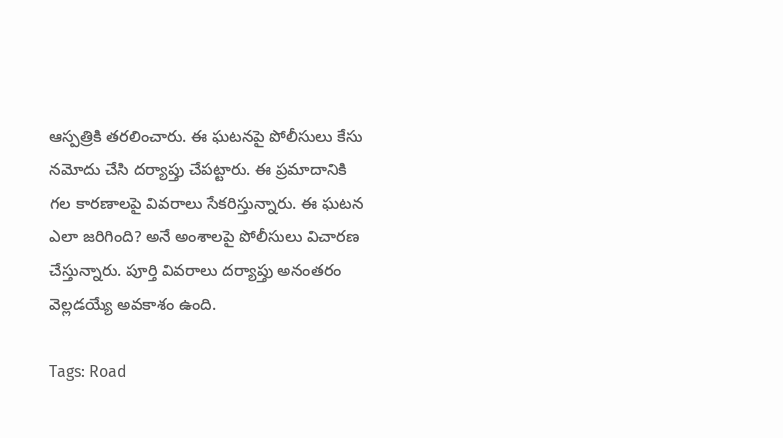ఆస్పత్రికి తరలించారు. ఈ ఘటనపై పోలీసులు కేసు నమోదు చేసి దర్యాప్తు చేపట్టారు. ఈ ప్రమాదానికి గల కారణాలపై వివరాలు సేకరిస్తున్నారు. ఈ ఘటన ఎలా జరిగింది? అనే అంశాలపై పోలీసులు విచారణ చేస్తున్నారు. పూర్తి వివరాలు దర్యాప్తు అనంతరం వెల్లడయ్యే అవకాశం ఉంది.

Tags: Road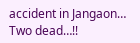accident in Jangaon… Two dead…!!